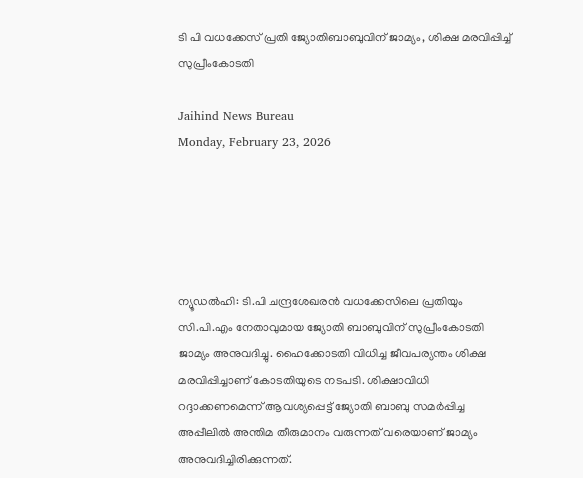ടി പി വധക്കേസ് പ്രതി ജ്യോതിബാബുവിന് ജാമ്യം, ശിക്ഷ മരവിപ്പിച്ച് സുപ്രീംകോടതി

Jaihind News Bureau
Monday, February 23, 2026





ന്യൂഡല്‍ഹി: ടി.പി ചന്ദ്രശേഖരന്‍ വധക്കേസിലെ പ്രതിയും സി.പി.എം നേതാവുമായ ജ്യോതി ബാബുവിന് സുപ്രീംകോടതി ജാമ്യം അനുവദിച്ചു. ഹൈക്കോടതി വിധിച്ച ജീവപര്യന്തം ശിക്ഷ മരവിപ്പിച്ചാണ് കോടതിയുടെ നടപടി. ശിക്ഷാവിധി റദ്ദാക്കണമെന്ന് ആവശ്യപ്പെട്ട് ജ്യോതി ബാബു സമര്‍പ്പിച്ച അപ്പീലില്‍ അന്തിമ തീരുമാനം വരുന്നത് വരെയാണ് ജാമ്യം അനുവദിച്ചിരിക്കുന്നത്.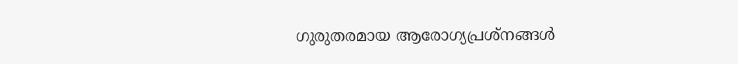ഗുരുതരമായ ആരോഗ്യപ്രശ്‌നങ്ങള്‍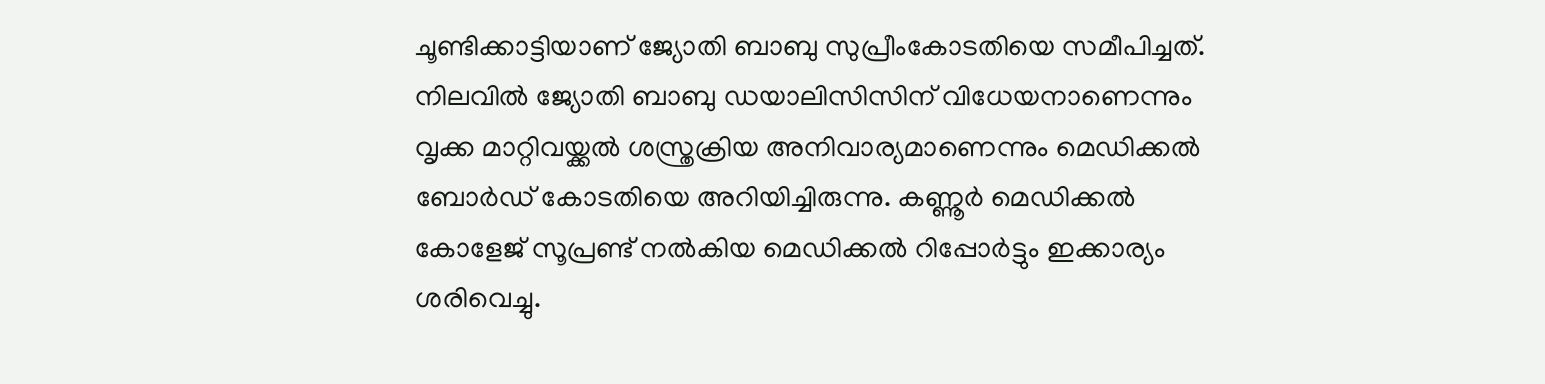ചൂണ്ടിക്കാട്ടിയാണ് ജ്യോതി ബാബു സുപ്രീംകോടതിയെ സമീപിച്ചത്. നിലവില്‍ ജ്യോതി ബാബു ഡയാലിസിസിന് വിധേയനാണെന്നും വൃക്ക മാറ്റിവയ്ക്കല്‍ ശസ്ത്രക്രിയ അനിവാര്യമാണെന്നും മെഡിക്കല്‍ ബോര്‍ഡ് കോടതിയെ അറിയിച്ചിരുന്നു. കണ്ണൂര്‍ മെഡിക്കല്‍ കോളേജ് സൂപ്രണ്ട് നല്‍കിയ മെഡിക്കല്‍ റിപ്പോര്‍ട്ടും ഇക്കാര്യം ശരിവെച്ചു.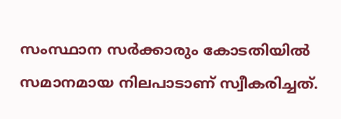സംസ്ഥാന സര്‍ക്കാരും കോടതിയില്‍ സമാനമായ നിലപാടാണ് സ്വീകരിച്ചത്.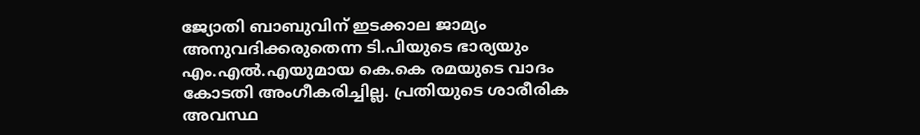ജ്യോതി ബാബുവിന് ഇടക്കാല ജാമ്യം അനുവദിക്കരുതെന്ന ടി.പിയുടെ ഭാര്യയും എം.എല്‍.എയുമായ കെ.കെ രമയുടെ വാദം കോടതി അംഗീകരിച്ചില്ല. പ്രതിയുടെ ശാരീരിക അവസ്ഥ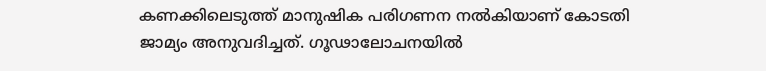കണക്കിലെടുത്ത് മാനുഷിക പരിഗണന നല്‍കിയാണ് കോടതി ജാമ്യം അനുവദിച്ചത്. ഗൂഢാലോചനയില്‍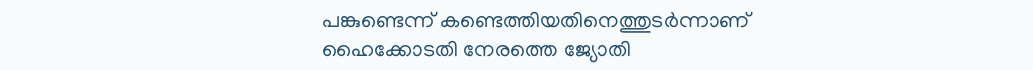പങ്കുണ്ടെന്ന് കണ്ടെത്തിയതിനെത്തുടര്‍ന്നാണ് ഹൈക്കോടതി നേരത്തെ ജ്യോതി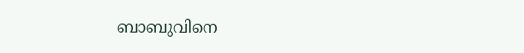ബാബുവിനെ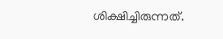ശിക്ഷിച്ചിരുന്നത്.